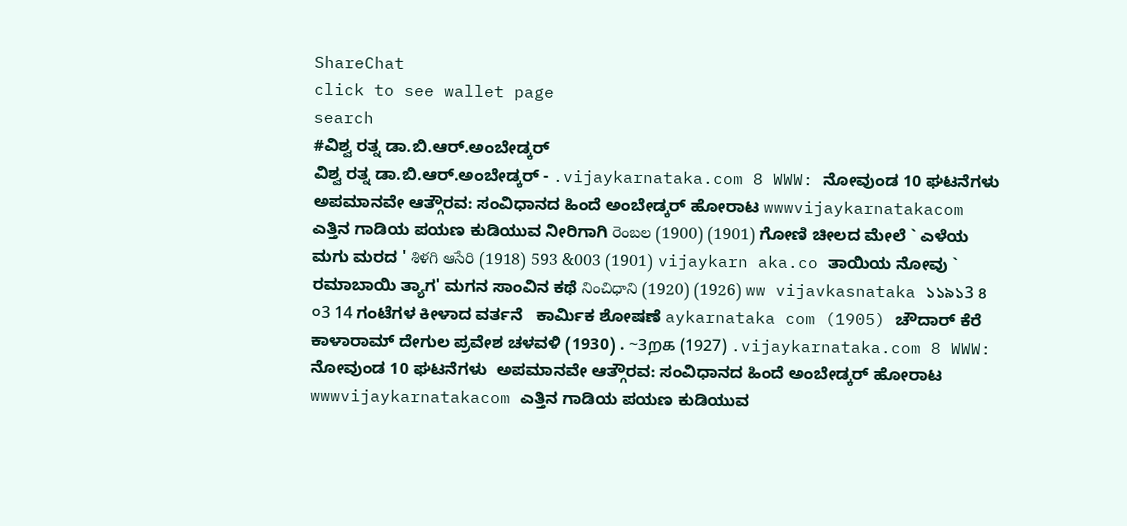ShareChat
click to see wallet page
search
#ವಿಶ್ವ ರತ್ನ ಡಾ.ಬಿ.ಆರ್.ಅಂಬೇಡ್ಕರ್
ವಿಶ್ವ ರತ್ನ ಡಾ.ಬಿ.ಆರ್.ಅಂಬೇಡ್ಕರ್ - .vijaykarnataka.com 8 WWW: ನೋವುಂಡ 10 ಘಟನೆಗಳು  ಅಪಮಾನವೇ ಆತ್ಗೌರವ: ಸಂವಿಧಾನದ ಹಿಂದೆ ಅಂಬೇಡ್ಕರ್ ಹೋರಾಟ wwwvijaykarnatakacom ಎತ್ತಿನ ಗಾಡಿಯ ಪಯಣ ಕುಡಿಯುವ ನೀರಿಗಾಗಿ రెంబల (1900) (1901) ಗೋಣಿ ಚೀಲದ ಮೇಲೆ ` ಎಳೆಯ ಮಗು ಮರದ ' శిళగి ఆసేరి (1918) 593 &003 (1901) vijaykarn aka.co ತಾಯಿಯ ನೋವು ` ರಮಾಬಾಯಿ ತ್ಯಾಗ' ಮಗನ ಸಾಂವಿನ ಕಥೆ నించిధాని (1920) (1926) ww vijavkasnataka ১১৯১3 ৪ ০3 14 ಗಂಟೆಗಳ ಕೀಳಾದ ವರ್ತನೆ   ಕಾರ್ಮಿಕ ಶೋಷಣೆ aykarnataka com (1905) ಚೌದಾರ್ ಕೆರೆ ಕಾಳಾರಾಮ್ ದೇಗುಲ ಪ್ರವೇಶ ಚಳವಳಿ (1930) . ~3றக (1927) .vijaykarnataka.com 8 WWW: ನೋವುಂಡ 10 ಘಟನೆಗಳು  ಅಪಮಾನವೇ ಆತ್ಗೌರವ: ಸಂವಿಧಾನದ ಹಿಂದೆ ಅಂಬೇಡ್ಕರ್ ಹೋರಾಟ wwwvijaykarnatakacom ಎತ್ತಿನ ಗಾಡಿಯ ಪಯಣ ಕುಡಿಯುವ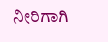ನೀರಿಗಾಗಿ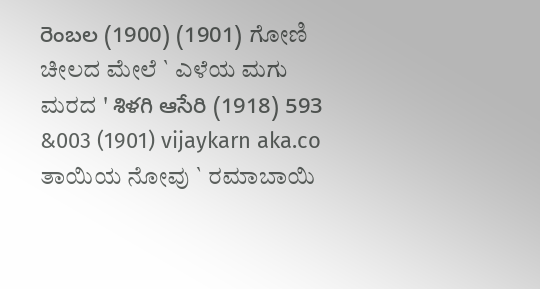రెంబల (1900) (1901) ಗೋಣಿ ಚೀಲದ ಮೇಲೆ ` ಎಳೆಯ ಮಗು ಮರದ ' శిళగి ఆసేరి (1918) 593 &003 (1901) vijaykarn aka.co ತಾಯಿಯ ನೋವು ` ರಮಾಬಾಯಿ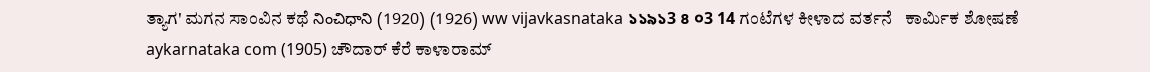ತ್ಯಾಗ' ಮಗನ ಸಾಂವಿನ ಕಥೆ నించిధాని (1920) (1926) ww vijavkasnataka ১১৯১3 ৪ ০3 14 ಗಂಟೆಗಳ ಕೀಳಾದ ವರ್ತನೆ   ಕಾರ್ಮಿಕ ಶೋಷಣೆ aykarnataka com (1905) ಚೌದಾರ್ ಕೆರೆ ಕಾಳಾರಾಮ್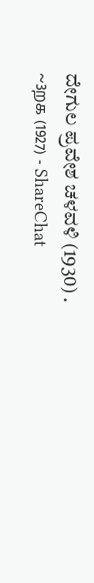ದೇಗುಲ ಪ್ರವೇಶ ಚಳವಳಿ (1930) . ~3றக (1927) - ShareChat